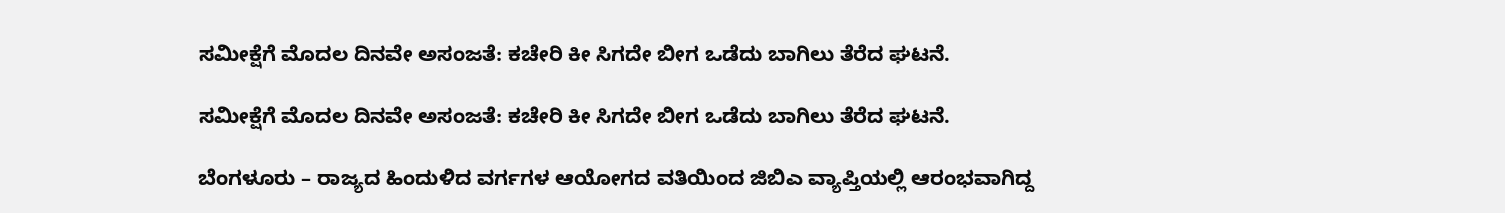ಸಮೀಕ್ಷೆಗೆ ಮೊದಲ ದಿನವೇ ಅಸಂಜತೆ: ಕಚೇರಿ ಕೀ ಸಿಗದೇ ಬೀಗ ಒಡೆದು ಬಾಗಿಲು ತೆರೆದ ಘಟನೆ.

ಸಮೀಕ್ಷೆಗೆ ಮೊದಲ ದಿನವೇ ಅಸಂಜತೆ: ಕಚೇರಿ ಕೀ ಸಿಗದೇ ಬೀಗ ಒಡೆದು ಬಾಗಿಲು ತೆರೆದ ಘಟನೆ.

ಬೆಂಗಳೂರು – ರಾಜ್ಯದ ಹಿಂದುಳಿದ ವರ್ಗಗಳ ಆಯೋಗದ ವತಿಯಿಂದ ಜಿಬಿಎ ವ್ಯಾಪ್ತಿಯಲ್ಲಿ ಆರಂಭವಾಗಿದ್ದ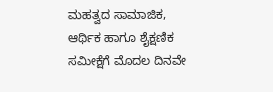ಮಹತ್ವದ ಸಾಮಾಜಿಕ, ಆರ್ಥಿಕ ಹಾಗೂ ಶೈಕ್ಷಣಿಕ ಸಮೀಕ್ಷೆಗೆ ಮೊದಲ ದಿನವೇ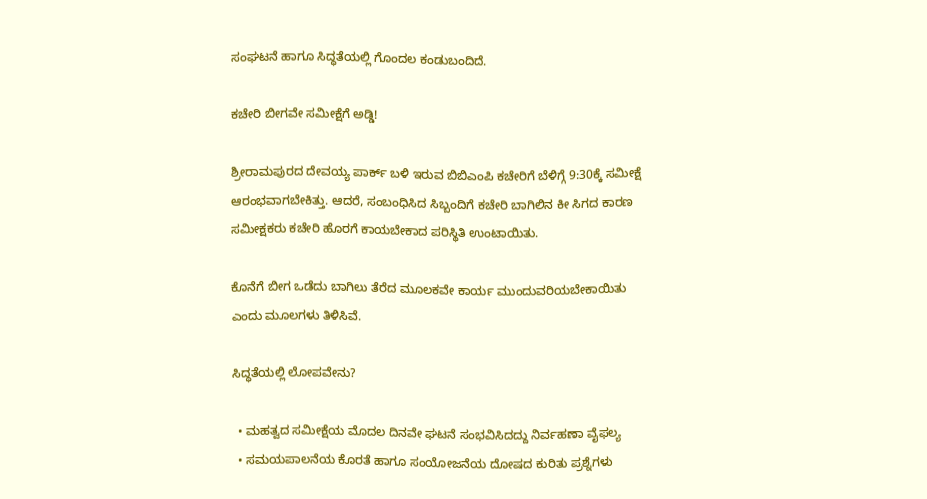ಸಂಘಟನೆ ಹಾಗೂ ಸಿದ್ಧತೆಯಲ್ಲಿ ಗೊಂದಲ ಕಂಡುಬಂದಿದೆ.

ಕಚೇರಿ ಬೀಗವೇ ಸಮೀಕ್ಷೆಗೆ ಅಡ್ಡಿ!

ಶ್ರೀರಾಮಪುರದ ದೇವಯ್ಯ ಪಾರ್ಕ್ ಬಳಿ ಇರುವ ಬಿಬಿಎಂಪಿ ಕಚೇರಿಗೆ ಬೆಳಿಗ್ಗೆ 9:30ಕ್ಕೆ ಸಮೀಕ್ಷೆ ಆರಂಭವಾಗಬೇಕಿತ್ತು. ಆದರೆ, ಸಂಬಂಧಿಸಿದ ಸಿಬ್ಬಂದಿಗೆ ಕಚೇರಿ ಬಾಗಿಲಿನ ಕೀ ಸಿಗದ ಕಾರಣ ಸಮೀಕ್ಷಕರು ಕಚೇರಿ ಹೊರಗೆ ಕಾಯಬೇಕಾದ ಪರಿಸ್ಥಿತಿ ಉಂಟಾಯಿತು.

ಕೊನೆಗೆ ಬೀಗ ಒಡೆದು ಬಾಗಿಲು ತೆರೆದ ಮೂಲಕವೇ ಕಾರ್ಯ ಮುಂದುವರಿಯಬೇಕಾಯಿತು ಎಂದು ಮೂಲಗಳು ತಿಳಿಸಿವೆ.

ಸಿದ್ಧತೆಯಲ್ಲಿ ಲೋಪವೇನು?

  • ಮಹತ್ವದ ಸಮೀಕ್ಷೆಯ ಮೊದಲ ದಿನವೇ ಘಟನೆ ಸಂಭವಿಸಿದದ್ದು ನಿರ್ವಹಣಾ ವೈಫಲ್ಯ
  • ಸಮಯಪಾಲನೆಯ ಕೊರತೆ ಹಾಗೂ ಸಂಯೋಜನೆಯ ದೋಷದ ಕುರಿತು ಪ್ರಶ್ನೆಗಳು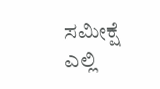ಸಮೀಕ್ಷೆ ಎಲ್ಲಿ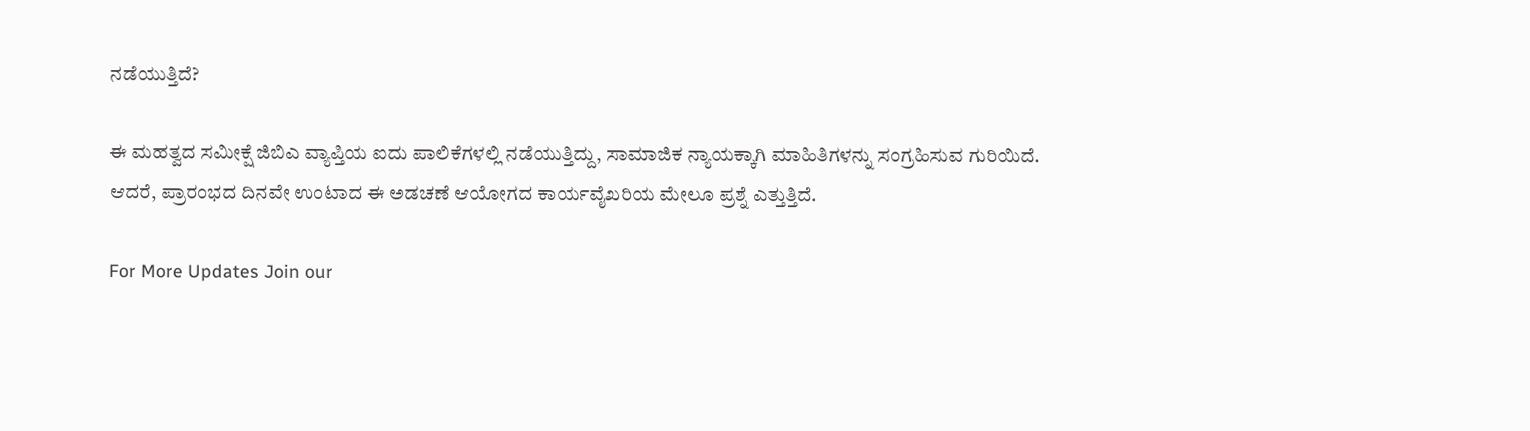ನಡೆಯುತ್ತಿದೆ?

ಈ ಮಹತ್ವದ ಸಮೀಕ್ಷೆ ಜಿಬಿಎ ವ್ಯಾಪ್ತಿಯ ಐದು ಪಾಲಿಕೆಗಳಲ್ಲಿ ನಡೆಯುತ್ತಿದ್ದು, ಸಾಮಾಜಿಕ ನ್ಯಾಯಕ್ಕಾಗಿ ಮಾಹಿತಿಗಳನ್ನು ಸಂಗ್ರಹಿಸುವ ಗುರಿಯಿದೆ. ಆದರೆ, ಪ್ರಾರಂಭದ ದಿನವೇ ಉಂಟಾದ ಈ ಅಡಚಣೆ ಆಯೋಗದ ಕಾರ್ಯವೈಖರಿಯ ಮೇಲೂ ಪ್ರಶ್ನೆ ಎತ್ತುತ್ತಿದೆ.

For More Updates Join our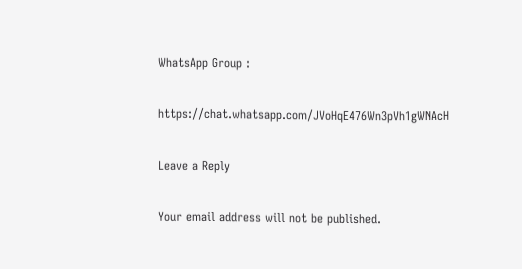WhatsApp Group :

https://chat.whatsapp.com/JVoHqE476Wn3pVh1gWNAcH

Leave a Reply

Your email address will not be published.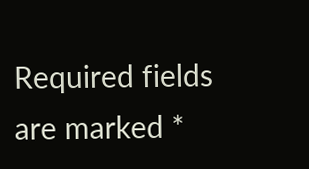Required fields are marked *